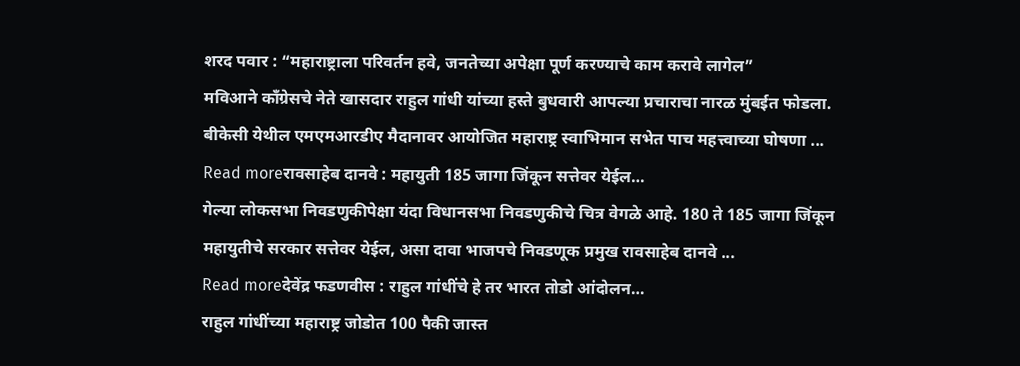शरद पवार : “महाराष्ट्राला परिवर्तन हवे, जनतेच्या अपेक्षा पूर्ण करण्याचे काम करावे लागेल”
मविआने काँग्रेसचे नेते खासदार राहुल गांधी यांच्या हस्ते बुधवारी आपल्या प्रचाराचा नारळ मुंबईत फोडला. बीकेसी येथील एमएमआरडीए मैदानावर आयोजित महाराष्ट्र स्वाभिमान सभेत पाच महत्त्वाच्या घोषणा ...
Read moreरावसाहेब दानवे : महायुती 185 जागा जिंकून सत्तेवर येईल…
गेल्या लोकसभा निवडणुकीपेक्षा यंदा विधानसभा निवडणुकीचे चित्र वेगळे आहे. 180 ते 185 जागा जिंकून महायुतीचे सरकार सत्तेवर येईल, असा दावा भाजपचे निवडणूक प्रमुख रावसाहेब दानवे ...
Read moreदेवेंद्र फडणवीस : राहुल गांधींचे हे तर भारत तोडो आंदोलन…
राहुल गांधींच्या महाराष्ट्र जोडोत 100 पैकी जास्त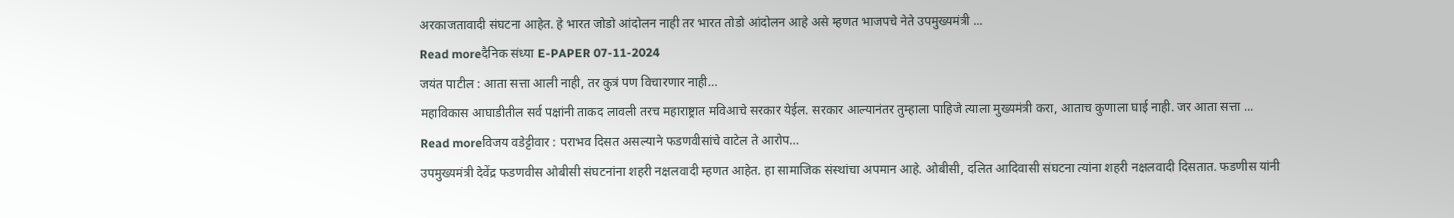अरकाजतावादी संघटना आहेत. हे भारत जोडो आंदोलन नाही तर भारत तोडो आंदोलन आहे असे म्हणत भाजपचे नेते उपमुख्यमंत्री ...
Read moreदैनिक संध्या E-PAPER 07-11-2024
जयंत पाटील : आता सत्ता आली नाही, तर कुत्रं पण विचारणार नाही…
महाविकास आघाडीतील सर्व पक्षांनी ताकद लावली तरच महाराष्ट्रात मविआचे सरकार येईल. सरकार आल्यानंतर तुम्हाला पाहिजे त्याला मुख्यमंत्री करा, आताच कुणाला घाई नाही. जर आता सत्ता ...
Read moreविजय वडेट्टीवार : पराभव दिसत असल्याने फडणवीसांचे वाटेल ते आरोप…
उपमुख्यमंत्री देवेंद्र फडणवीस ओबीसी संघटनांना शहरी नक्षलवादी म्हणत आहेत. हा सामाजिक संस्थांचा अपमान आहे. ओबीसी, दलित आदिवासी संघटना त्यांना शहरी नक्षलवादी दिसतात. फडणीस यांनी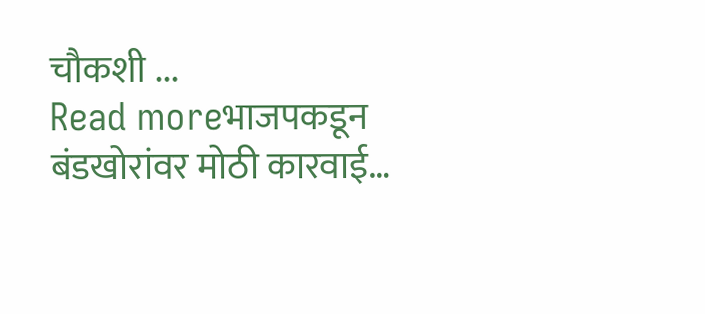चौकशी ...
Read moreभाजपकडून बंडखोरांवर मोठी कारवाई…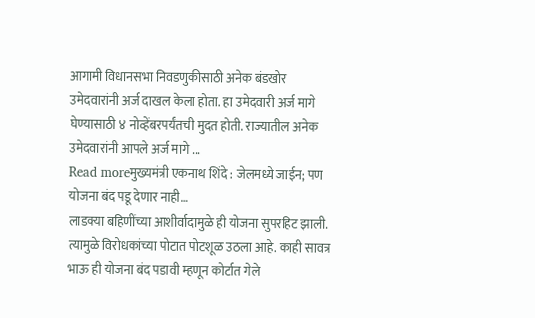आगामी विधानसभा निवडणुकीसाठी अनेक बंडखोर उमेदवारांनी अर्ज दाखल केला होता. हा उमेदवारी अर्ज मागे घेण्यासाठी ४ नोव्हेंबरपर्यंतची मुदत होती. राज्यातील अनेक उमेदवारांनी आपले अर्ज मागे ...
Read moreमुख्यमंत्री एकनाथ शिंदे : जेलमध्ये जाईन; पण योजना बंद पडू देणार नाही…
लाडक्या बहिणींच्या आशीर्वादामुळे ही योजना सुपरहिट झाली. त्यामुळे विरोधकांच्या पोटात पोटशूळ उठला आहे. काही सावत्र भाऊ ही योजना बंद पडावी म्हणून कोर्टात गेले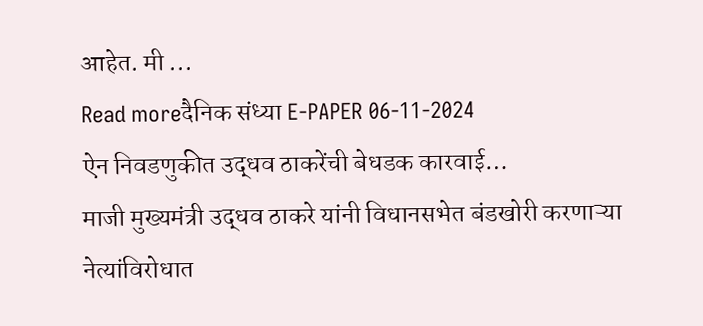आहेत. मी ...
Read moreदैनिक संध्या E-PAPER 06-11-2024
ऐन निवडणुकीत उद्धव ठाकरेंची बेधडक कारवाई…
माजी मुख्यमंत्री उद्धव ठाकरे यांनी विधानसभेत बंडखोरी करणाऱ्या नेत्यांविरोधात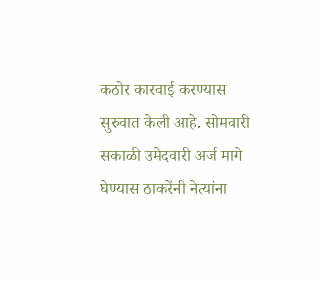कठोर कारवाई करण्यास सुरुवात केली आहे. सोमवारी सकाळी उमेदवारी अर्ज मागे घेण्यास ठाकरेंनी नेत्यांना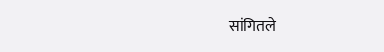सांगितले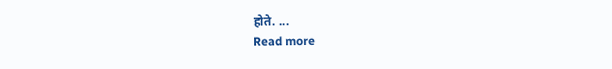होते. ...
Read more